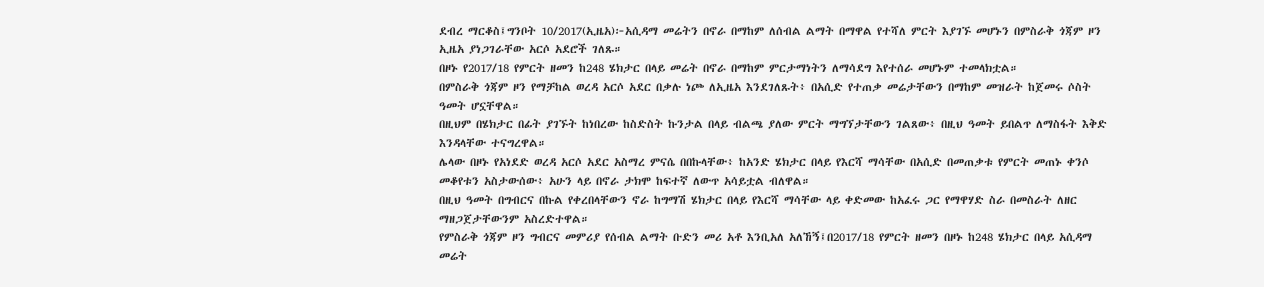ደብረ ማርቆስ፤ግንቦት 10/2017(ኢዜአ)፦አሲዳማ መሬትን በኖራ በማከም ለሰብል ልማት በማዋል የተሻለ ምርት እያገኙ መሆኑን በምስራቅ ጎጃም ዞን ኢዜአ ያነጋገራቸው አርሶ አደሮች ገለጹ።
በዞኑ የ2017/18 የምርት ዘመን ከ248 ሄክታር በላይ መሬት በኖራ በማከም ምርታማነትን ለማሳደግ እየተሰራ መሆኑም ተመላክቷል።
በምስራቅ ጎጃም ዞን የማቻከል ወረዳ አርሶ አደር በቃሉ ነጮ ለኢዜአ እንደገለጹት፥ በአሲድ የተጠቃ መሬታቸውን በማከም መዝራት ከጀመሩ ሶስት ዓመት ሆኗቸዋል።
በዚህም በሄክታር በፊት ያገኙት ከነበረው ከስድስት ኩንታል በላይ ብልጫ ያለው ምርት ማግኘታቸውን ገልጸው፥ በዚህ ዓመት ይበልጥ ለማስፋት እቅድ እንዳላቸው ተናግረዋል።
ሌላው በዞኑ የአነደድ ወረዳ አርሶ አደር አስማረ ምናሴ በበኩላቸው፥ ከአንድ ሄክታር በላይ የእርሻ ማሳቸው በአሲድ በመጠቃቱ የምርት መጠኑ ቀንሶ መቆየቱን አስታውሰው፥ አሁን ላይ በኖራ ታክሞ ከፍተኛ ለውጥ አሳይቷል ብለዋል።
በዚህ ዓመት በግብርና በኩል የቀረበላቸውን ኖራ ከግማሽ ሄክታር በላይ የእርሻ ማሳቸው ላይ ቀድመው ከአፈሩ ጋር የማዋሃድ ስራ በመስራት ለዘር ማዘጋጀታቸውንም አስረድተዋል።
የምስራቅ ጎጃም ዞን ግብርና መምሪያ የሰብል ልማት ቡድን መሪ አቶ እንቢአለ አለኸኝ፤በ2017/18 የምርት ዘመን በዞኑ ከ248 ሄክታር በላይ አሲዳማ መሬት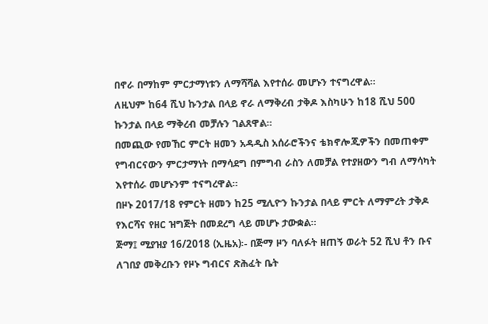በኖራ በማከም ምርታማነቱን ለማሻሻል እየተሰራ መሆኑን ተናግረዋል።
ለዚህም ከ64 ሺህ ኩንታል በላይ ኖራ ለማቅረብ ታቅዶ እስካሁን ከ18 ሺህ 500 ኩንታል በላይ ማቅረብ መቻሉን ገልጸዋል።
በመጪው የመኸር ምርት ዘመን አዳዲስ አሰራሮችንና ቴክኖሎጂዎችን በመጠቀም የግብርናውን ምርታማነት በማሳደግ በምግብ ራስን ለመቻል የተያዘውን ግብ ለማሳካት እየተሰራ መሆኑንም ተናግረዋል።
በዞኑ 2017/18 የምርት ዘመን ከ25 ሚሊዮን ኩንታል በላይ ምርት ለማምረት ታቅዶ የእርሻና የዘር ዝግጅት በመደረግ ላይ መሆኑ ታውቋል።
ጅማ፤ ሚያዝያ 16/2018 (ኢዜአ)፡- በጅማ ዞን ባለፉት ዘጠኝ ወራት 52 ሺህ ቶን ቡና ለገበያ መቅረቡን የዞኑ ግብርና ጽሕፈት ቤት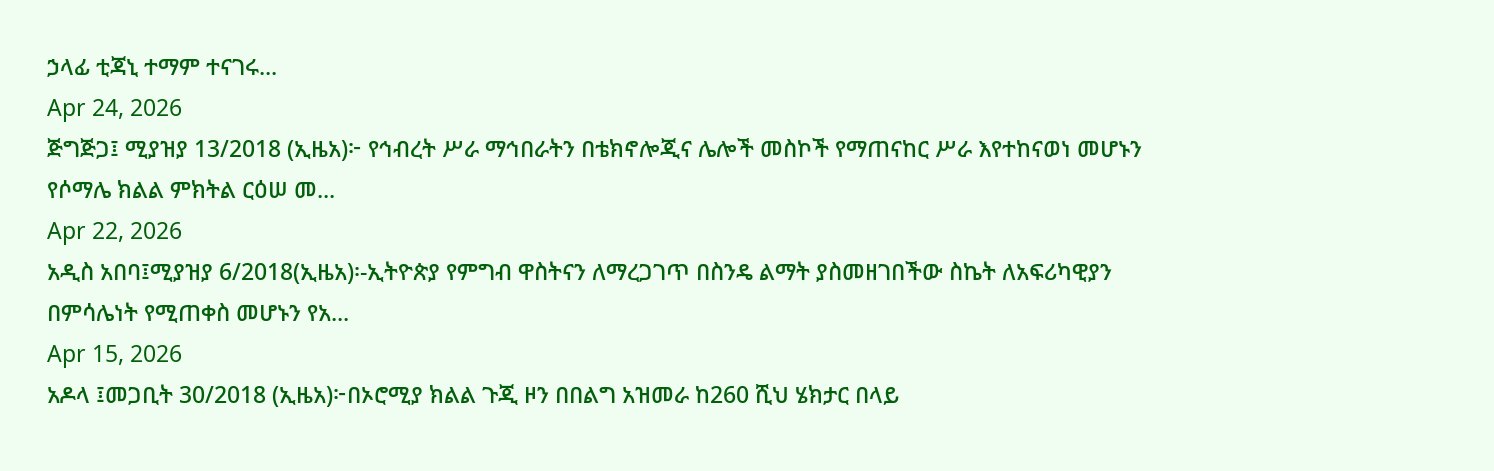ኃላፊ ቲጃኒ ተማም ተናገሩ...
Apr 24, 2026
ጅግጅጋ፤ ሚያዝያ 13/2018 (ኢዜአ)፦ የኅብረት ሥራ ማኅበራትን በቴክኖሎጂና ሌሎች መስኮች የማጠናከር ሥራ እየተከናወነ መሆኑን የሶማሌ ክልል ምክትል ርዕሠ መ...
Apr 22, 2026
አዲስ አበባ፤ሚያዝያ 6/2018(ኢዜአ)፡-ኢትዮጵያ የምግብ ዋስትናን ለማረጋገጥ በስንዴ ልማት ያስመዘገበችው ስኬት ለአፍሪካዊያን በምሳሌነት የሚጠቀስ መሆኑን የአ...
Apr 15, 2026
አዶላ ፤መጋቢት 30/2018 (ኢዜአ)፦በኦሮሚያ ክልል ጉጂ ዞን በበልግ አዝመራ ከ260 ሺህ ሄክታር በላይ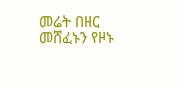መሬት በዘር መሸፈኑን የዞኑ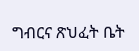ግብርና ጽህፈት ቤት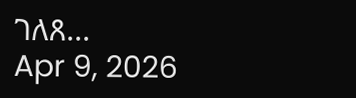ገለጸ...
Apr 9, 2026